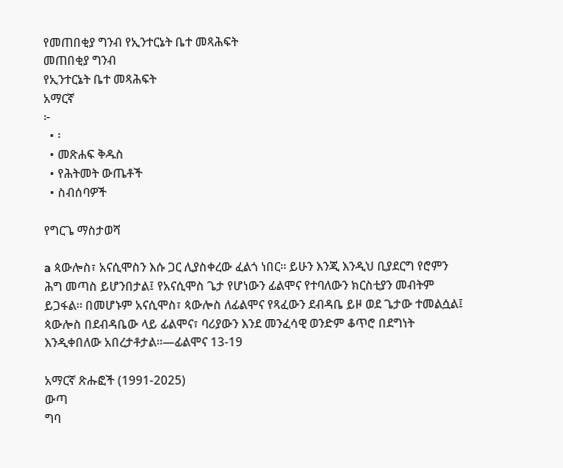የመጠበቂያ ግንብ የኢንተርኔት ቤተ መጻሕፍት
መጠበቂያ ግንብ
የኢንተርኔት ቤተ መጻሕፍት
አማርኛ
፦
  • ፡
  • መጽሐፍ ቅዱስ
  • የሕትመት ውጤቶች
  • ስብሰባዎች

የግርጌ ማስታወሻ

a ጳውሎስ፣ አናሲሞስን እሱ ጋር ሊያስቀረው ፈልጎ ነበር። ይሁን እንጂ እንዲህ ቢያደርግ የሮምን ሕግ መጣስ ይሆንበታል፤ የአናሲሞስ ጌታ የሆነውን ፊልሞና የተባለውን ክርስቲያን መብትም ይጋፋል። በመሆኑም አናሲሞስ፣ ጳውሎስ ለፊልሞና የጻፈውን ደብዳቤ ይዞ ወደ ጌታው ተመልሷል፤ ጳውሎስ በደብዳቤው ላይ ፊልሞና፣ ባሪያውን እንደ መንፈሳዊ ወንድም ቆጥሮ በደግነት እንዲቀበለው አበረታቶታል።—ፊልሞና 13-19

አማርኛ ጽሑፎች (1991-2025)
ውጣ
ግባ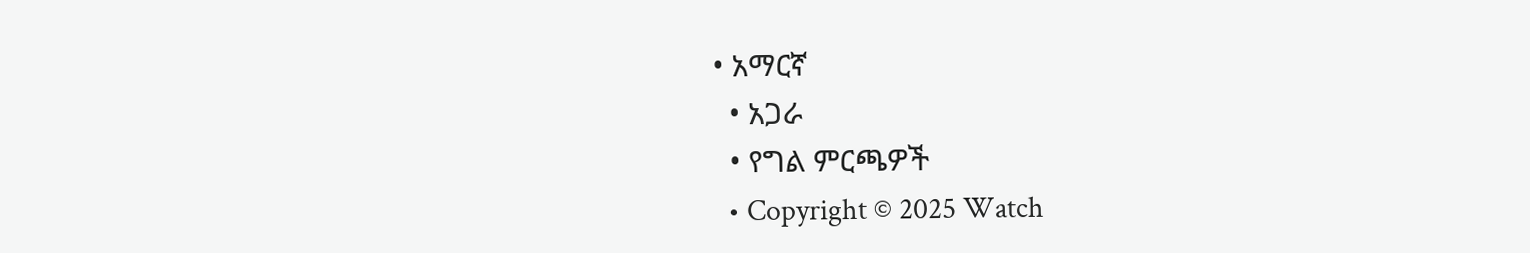• አማርኛ
  • አጋራ
  • የግል ምርጫዎች
  • Copyright © 2025 Watch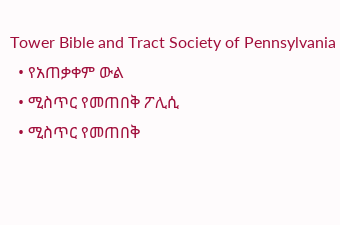Tower Bible and Tract Society of Pennsylvania
  • የአጠቃቀም ውል
  • ሚስጥር የመጠበቅ ፖሊሲ
  • ሚስጥር የመጠበቅ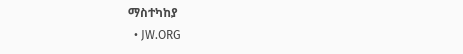ማስተካከያ
  • JW.ORG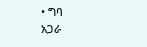• ግባ
አጋራ